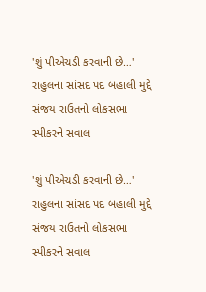'શું પીએચડી કરવાની છે…' રાહુલના સાંસદ પદ બહાલી મુદ્દે સંજય રાઉતનો લોકસભા સ્પીકરને સવાલ

'શું પીએચડી કરવાની છે…' રાહુલના સાંસદ પદ બહાલી મુદ્દે સંજય રાઉતનો લોકસભા સ્પીકરને સવાલ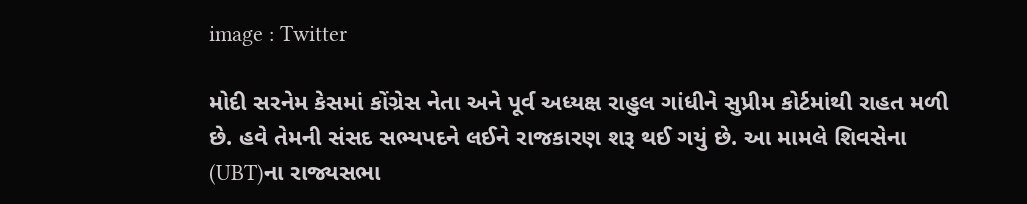image : Twitter

મોદી સરનેમ કેસમાં કોંગ્રેસ નેતા અને પૂર્વ અધ્યક્ષ રાહુલ ગાંધીને સુપ્રીમ કોર્ટમાંથી રાહત મળી છે. હવે તેમની સંસદ સભ્યપદને લઈને રાજકારણ શરૂ થઈ ગયું છે. આ મામલે શિવસેના (UBT)ના રાજ્યસભા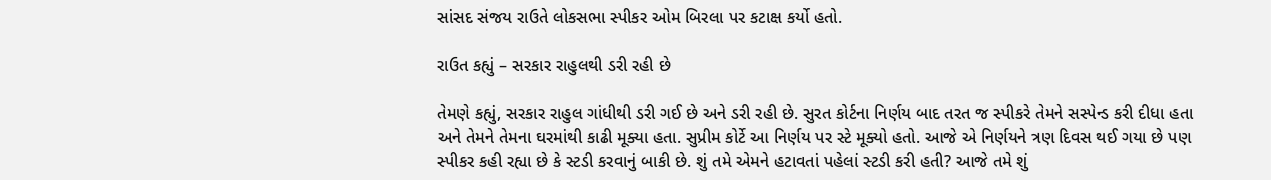સાંસદ સંજય રાઉતે લોકસભા સ્પીકર ઓમ બિરલા પર કટાક્ષ કર્યો હતો.

રાઉત કહ્યું – સરકાર રાહુલથી ડરી રહી છે

તેમણે કહ્યું, સરકાર રાહુલ ગાંધીથી ડરી ગઈ છે અને ડરી રહી છે. સુરત કોર્ટના નિર્ણય બાદ તરત જ સ્પીકરે તેમને સસ્પેન્ડ કરી દીધા હતા અને તેમને તેમના ઘરમાંથી કાઢી મૂક્યા હતા. સુપ્રીમ કોર્ટે આ નિર્ણય પર સ્ટે મૂક્યો હતો. આજે એ નિર્ણયને ત્રણ દિવસ થઈ ગયા છે પણ સ્પીકર કહી રહ્યા છે કે સ્ટડી કરવાનું બાકી છે. શું તમે એમને હટાવતાં પહેલાં સ્ટડી કરી હતી? આજે તમે શું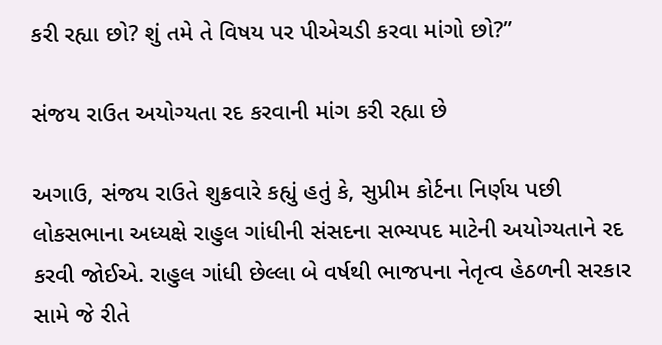કરી રહ્યા છો? શું તમે તે વિષય પર પીએચડી કરવા માંગો છો?”

સંજય રાઉત અયોગ્યતા રદ કરવાની માંગ કરી રહ્યા છે

અગાઉ, સંજય રાઉતે શુક્રવારે કહ્યું હતું કે, સુપ્રીમ કોર્ટના નિર્ણય પછી લોકસભાના અધ્યક્ષે રાહુલ ગાંધીની સંસદના સભ્યપદ માટેની અયોગ્યતાને રદ કરવી જોઈએ. રાહુલ ગાંધી છેલ્લા બે વર્ષથી ભાજપના નેતૃત્વ હેઠળની સરકાર સામે જે રીતે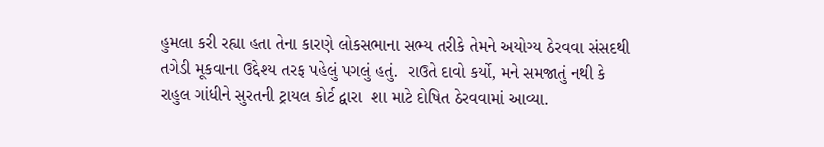હુમલા કરી રહ્યા હતા તેના કારણે લોકસભાના સભ્ય તરીકે તેમને અયોગ્ય ઠેરવવા સંસદથી તગેડી મૂકવાના ઉદ્દેશ્ય તરફ પહેલું પગલું હતું.  રાઉતે દાવો કર્યો, મને સમજાતું નથી કે રાહુલ ગાંધીને સુરતની ટ્રાયલ કોર્ટ દ્વારા  શા માટે દોષિત ઠેરવવામાં આવ્યા.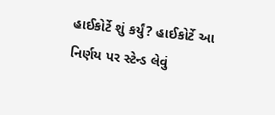હાઈકોર્ટે શું કર્યું? હાઈકોર્ટે આ નિર્ણય પર સ્ટેન્ડ લેવું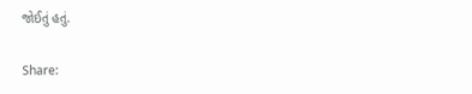જોઈતું હતું.

Share: